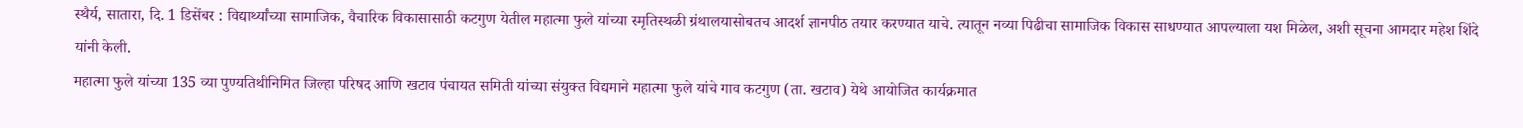स्थैर्य, सातारा, दि. 1 डिसेंबर : विद्यार्थ्यांच्या सामाजिक, वैचारिक विकासासाठी कटगुण येतील महात्मा फुले यांच्या स्मृतिस्थळी ग्रंथालयासोबतच आदर्श ज्ञानपीठ तयार करण्यात याचे. त्यातून नव्या पिढीचा सामाजिक विकास साधण्यात आपल्याला यश मिळेल, अशी सूचना आमदार महेश शिंदे यांनी केली.
महात्मा फुले यांच्या 135 व्या पुण्यतिथीनिमित जिल्हा परिषद आणि खटाव पंचायत समिती यांच्या संयुक्त विद्यमाने महात्मा फुले यांचे गाव कटगुण (ता. खटाव) येथे आयोजित कार्यक्रमात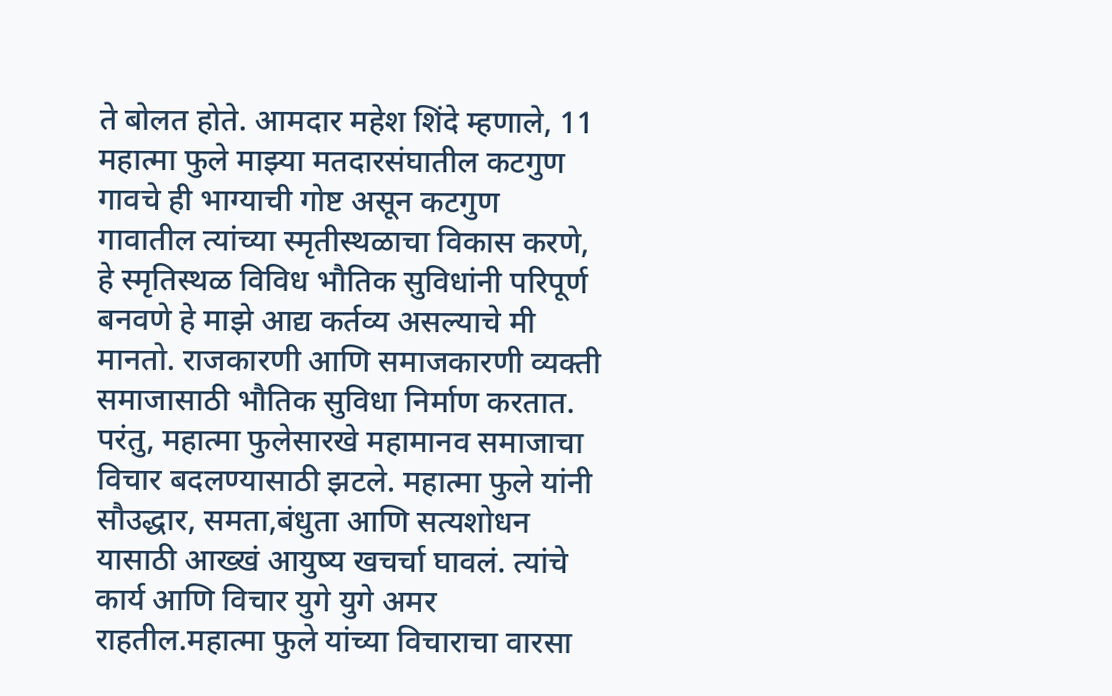ते बोलत होते. आमदार महेश शिंदे म्हणाले, 11 महात्मा फुले माझ्या मतदारसंघातील कटगुण गावचे ही भाग्याची गोष्ट असून कटगुण गावातील त्यांच्या स्मृतीस्थळाचा विकास करणे, हे स्मृतिस्थळ विविध भौतिक सुविधांनी परिपूर्ण बनवणे हे माझे आद्य कर्तव्य असल्याचे मी मानतो. राजकारणी आणि समाजकारणी व्यक्ती समाजासाठी भौतिक सुविधा निर्माण करतात. परंतु, महात्मा फुलेसारखे महामानव समाजाचा विचार बदलण्यासाठी झटले. महात्मा फुले यांनी सौउद्धार, समता,बंधुता आणि सत्यशोधन यासाठी आख्खं आयुष्य खचर्चा घावलं. त्यांचे कार्य आणि विचार युगे युगे अमर राहतील.महात्मा फुले यांच्या विचाराचा वारसा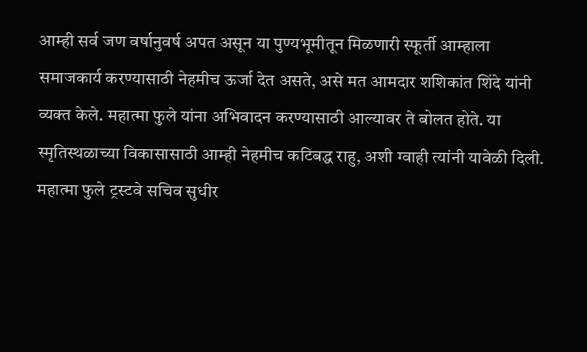आम्ही सर्व जण वर्षानुवर्ष अपत असून या पुण्यभूमीतून मिळणारी स्फूर्ती आम्हाला समाजकार्य करण्यासाठी नेहमीच ऊर्जा देत असते, असे मत आमदार शशिकांत शिंदे यांनी व्यक्त केले. महात्मा फुले यांना अभिवादन करण्यासाठी आल्यावर ते बोलत होते. या स्मृतिस्थळाच्या विकासासाठी आम्ही नेहमीच कटिबद्ध राहु, अशी ग्वाही त्यांनी यावेळी दिली.
महात्मा फुले ट्रस्टवे सचिव सुधीर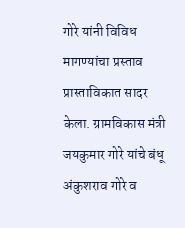गोरे यांनी विविध मागण्यांचा प्रस्ताव प्रास्ताविकात सादर केला. ग्रामविकास मंत्री जयकुमार गोरे यांचे बंधू अंकुशराव गोरे व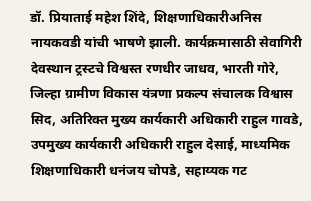डॉ. प्रियाताई महेश शिंदे, शिक्षणाधिकारीअनिस नायकवडी यांची भाषणे झाली. कार्यक्रमासाठी सेवागिरी देवस्थान ट्रस्टचे विश्वस्त रणधीर जाधव, भारती गोरे, जिल्हा ग्रामीण विकास यंत्रणा प्रकल्प संचालक विश्वास सिद, अतिरिक्त मुख्य कार्यकारी अधिकारी राहुल गावडे, उपमुख्य कार्यकारी अधिकारी राहुल देसाई, माध्यमिक शिक्षणाधिकारी धनंजय चोपडे, सहाय्यक गट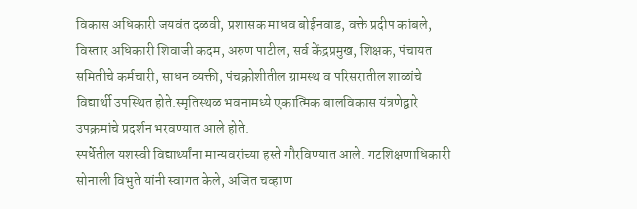विकास अधिकारी जयवंत दळवी, प्रशासक माधव बोईनवाड, वक्ते प्रदीप कांबले, विस्तार अधिकारी शिवाजी कदम, अरुण पाटील, सर्व केंद्रप्रमुख, शिक्षक, पंचायत समितीचे कर्मचारी, साधन व्यक्ती, पंचक्रोशीतील ग्रामस्थ व परिसरातील शाळांचे विद्यार्थी उपस्थित होते.स्मृतिस्थळ भवनामध्ये एकात्मिक बालविकास यंत्रणेद्वारे उपक्रमांचे प्रदर्शन भरवण्यात आले होते.
स्पर्धेतील यशस्वी विद्यार्थ्यांना मान्यवरांच्या हस्ते गौरविण्यात आले. गटशिक्षणाधिकारी सोनाली विभुते यांनी स्वागत केले, अजित चव्हाण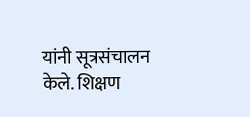यांनी सूत्रसंचालन केले. शिक्षण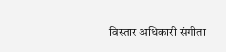विस्तार अधिकारी संगीता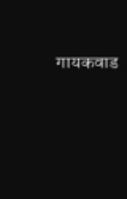गायकवाड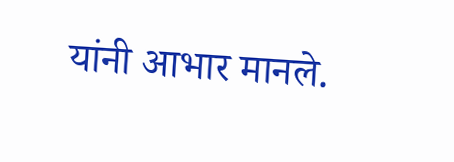यांनी आभार मानले.